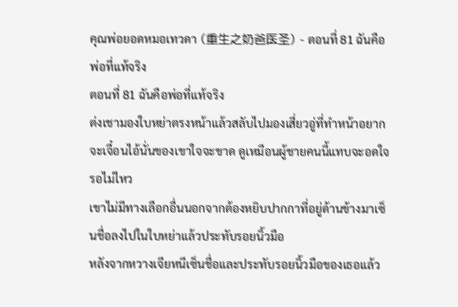คุณพ่อยอดหมอเทวดา (重生之奶爸医圣) - ตอนที่ 81 ฉันคือพ่อที่แท้จริง
ตอนที่ 81 ฉันคือพ่อที่แท้จริง
ต่งเชามองใบหย่าตรงหน้าแล้วสลับไปมองเสี่ยวอู่ที่ทำหน้าอยากจะเจื๋อนไอ้นั่นของเขาใจจะขาด ดูเหมือนผู้ชายคนนี้แทบจะอดใจรอไม่ไหว
เขาไม่มีทางเลือกอื่นนอกจากต้องหยิบปากกาที่อยู่ด้านข้างมาเซ็นชื่อลงไปในใบหย่าแล้วประทับรอยนิ้วมือ
หลังจากหวางเจียหนีเซ็นชื่อและประทับรอยนิ้วมือของเธอแล้ว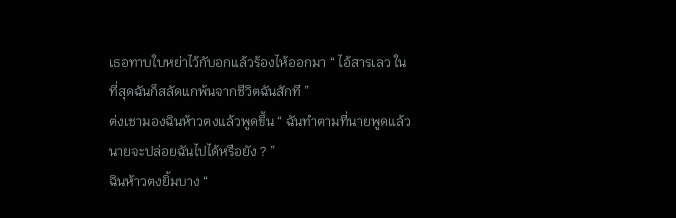เธอทาบใบหย่าไว้กับอกแล้วร้องไห้ออกมา “ ไอ้สารเลว ในที่สุดฉันก็สลัดแกพ้นจากชีวิตฉันสักที ”
ต่งเชามองฉินห้าวตงแล้วพูดขึ้น “ ฉันทำตามที่นายพูดแล้ว นายจะปล่อยฉันไปได้หรือยัง ? ”
ฉินห้าวตงยิ้มบาง “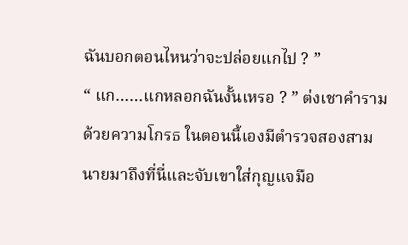ฉันบอกตอนไหนว่าจะปล่อยแกไป ? ”
“ แก……แกหลอกฉันงั้นเหรอ ? ” ต่งเชาคำรามด้วยความโกรธ ในตอนนี้เองมีตำรวจสองสามนายมาถึงที่นี่และจับเขาใส่กุญแจมือ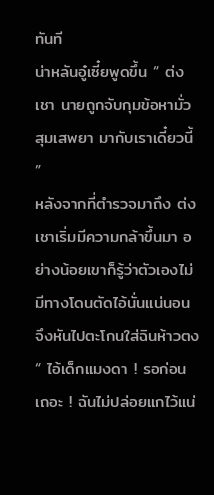ทันที
น่าหลันอู๋เซี๋ยพูดขึ้น “ ต่งเชา นายถูกจับกุมข้อหามั่วสุมเสพยา มากับเราเดี๋ยวนี้ ”
หลังจากที่ตำรวจมาถึง ต่งเชาเริ่มมีความกล้าขึ้นมา อย่างน้อยเขาก็รู้ว่าตัวเองไม่มีทางโดนตัดไอ้นั่นแน่นอน จึงหันไปตะโกนใส่ฉินห้าวตง “ ไอ้เด็กแมงดา ! รอก่อนเถอะ ! ฉันไม่ปล่อยแกไว้แน่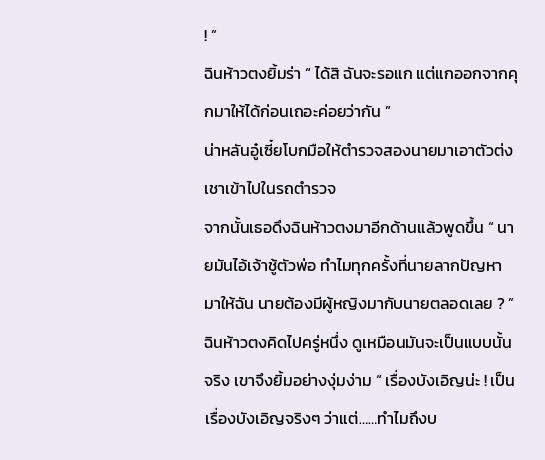! ”
ฉินห้าวตงยิ้มร่า “ ได้สิ ฉันจะรอแก แต่แกออกจากคุกมาให้ได้ก่อนเถอะค่อยว่ากัน ”
น่าหลันอู๋เซี๋ยโบกมือให้ตำรวจสองนายมาเอาตัวต่งเชาเข้าไปในรถตำรวจ
จากนั้นเธอดึงฉินห้าวตงมาอีกด้านแล้วพูดขึ้น “ นายมันไอ้เจ้าชู้ตัวพ่อ ทำไมทุกครั้งที่นายลากปัญหามาให้ฉัน นายต้องมีผู้หญิงมากับนายตลอดเลย ? ”
ฉินห้าวตงคิดไปครู่หนึ่ง ดูเหมือนมันจะเป็นแบบนั้นจริง เขาจึงยิ้มอย่างงุ่มง่าม “ เรื่องบังเอิญน่ะ ! เป็นเรื่องบังเอิญจริงๆ ว่าแต่……ทำไมถึงบ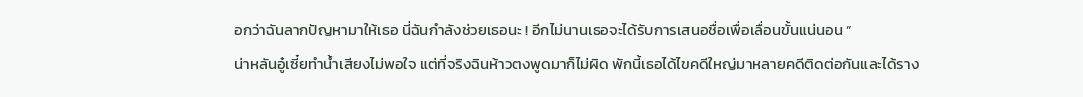อกว่าฉันลากปัญหามาให้เธอ นี่ฉันกำลังช่วยเธอนะ ! อีกไม่นานเธอจะได้รับการเสนอชื่อเพื่อเลื่อนขั้นแน่นอน ”
น่าหลันอู๋เซี๋ยทำน้ำเสียงไม่พอใจ แต่ที่จริงฉินห้าวตงพูดมาก็ไม่ผิด พักนี้เธอได้ไขคดีใหญ่มาหลายคดีติดต่อกันและได้ราง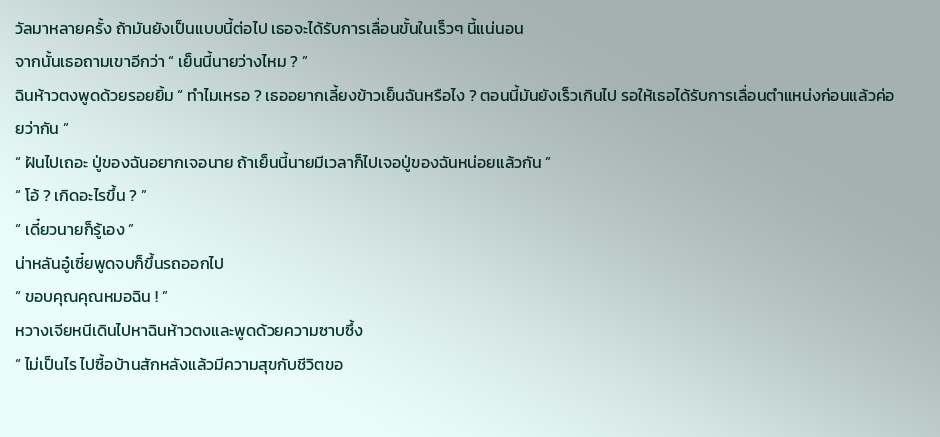วัลมาหลายครั้ง ถ้ามันยังเป็นแบบนี้ต่อไป เธอจะได้รับการเลื่อนขั้นในเร็วๆ นี้แน่นอน
จากนั้นเธอถามเขาอีกว่า “ เย็นนี้นายว่างไหม ? ”
ฉินห้าวตงพูดด้วยรอยยิ้ม “ ทำไมเหรอ ? เธออยากเลี้ยงข้าวเย็นฉันหรือไง ? ตอนนี้มันยังเร็วเกินไป รอให้เธอได้รับการเลื่อนตำแหน่งก่อนแล้วค่อยว่ากัน ”
“ ฝันไปเถอะ ปู่ของฉันอยากเจอนาย ถ้าเย็นนี้นายมีเวลาก็ไปเจอปู่ของฉันหน่อยแล้วกัน ”
“ โอ้ ? เกิดอะไรขึ้น ? ”
“ เดี๋ยวนายก็รู้เอง ”
น่าหลันอู๋เซี๋ยพูดจบก็ขึ้นรถออกไป
“ ขอบคุณคุณหมอฉิน ! ”
หวางเจียหนีเดินไปหาฉินห้าวตงและพูดด้วยความซาบซึ้ง
“ ไม่เป็นไร ไปซื้อบ้านสักหลังแล้วมีความสุขกับชีวิตขอ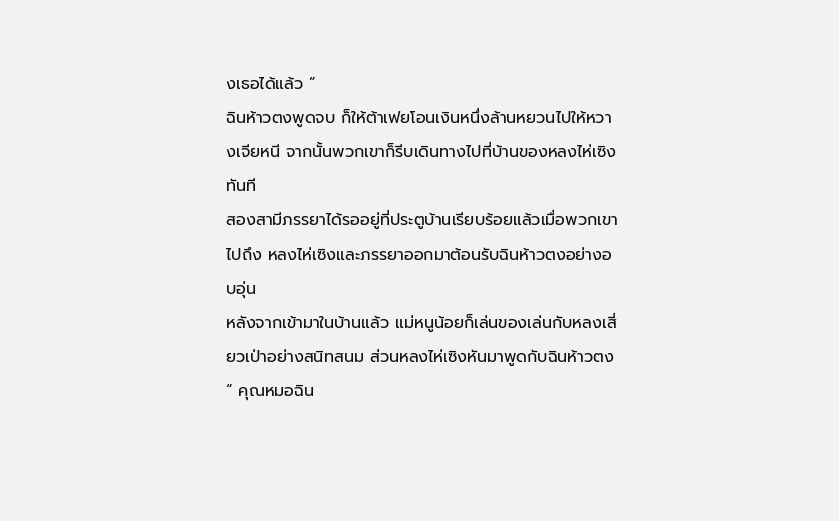งเธอได้แล้ว ”
ฉินห้าวตงพูดจบ ก็ให้ต้าเฟยโอนเงินหนึ่งล้านหยวนไปให้หวางเจียหนี จากนั้นพวกเขาก็รีบเดินทางไปที่บ้านของหลงไห่เซิงทันที
สองสามีภรรยาได้รออยู่ที่ประตูบ้านเรียบร้อยแล้วเมื่อพวกเขาไปถึง หลงไห่เซิงและภรรยาออกมาต้อนรับฉินห้าวตงอย่างอบอุ่น
หลังจากเข้ามาในบ้านแล้ว แม่หนูน้อยก็เล่นของเล่นกับหลงเสี่ยวเป่าอย่างสนิทสนม ส่วนหลงไห่เซิงหันมาพูดกับฉินห้าวตง “ คุณหมอฉิน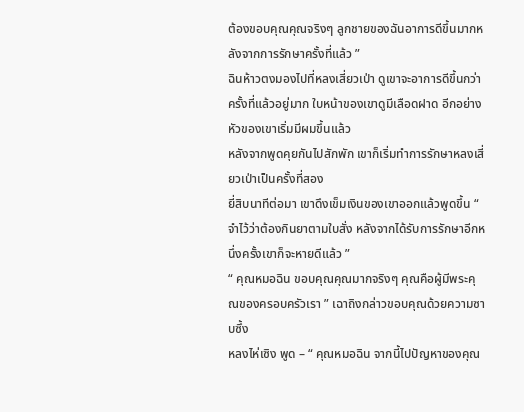ต้องขอบคุณคุณจริงๆ ลูกชายของฉันอาการดีขึ้นมากหลังจากการรักษาครั้งที่แล้ว ”
ฉินห้าวตงมองไปที่หลงเสี่ยวเป่า ดูเขาจะอาการดีขึ้นกว่าครั้งที่แล้วอยู่มาก ใบหน้าของเขาดูมีเลือดฝาด อีกอย่างหัวของเขาเริ่มมีผมขึ้นแล้ว
หลังจากพูดคุยกันไปสักพัก เขาก็เริ่มทำการรักษาหลงเสี่ยวเป่าเป็นครั้งที่สอง
ยี่สิบนาทีต่อมา เขาดึงเข็มเงินของเขาออกแล้วพูดขึ้น “ จำไว้ว่าต้องกินยาตามใบสั่ง หลังจากได้รับการรักษาอีกหนึ่งครั้งเขาก็จะหายดีแล้ว ”
“ คุณหมอฉิน ขอบคุณคุณมากจริงๆ คุณคือผู้มีพระคุณของครอบครัวเรา ” เฉาถิงกล่าวขอบคุณด้วยความซาบซึ้ง
หลงไห่เซิง พูด – “ คุณหมอฉิน จากนี้ไปปัญหาของคุณ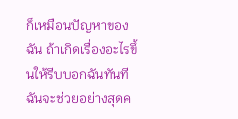ก็เหมือนปัญหาของฉัน ถ้าเกิดเรื่องอะไรขึ้นให้รีบบอกฉันทันที ฉันจะช่วยอย่างสุดค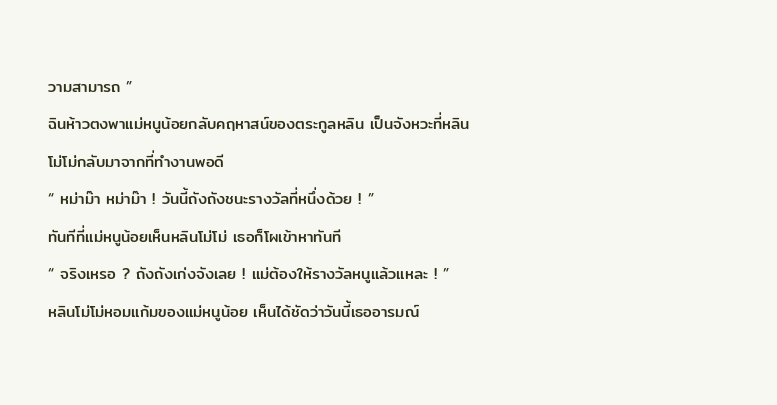วามสามารถ ”
ฉินห้าวตงพาแม่หนูน้อยกลับคฤหาสน์ของตระกูลหลิน เป็นจังหวะที่หลินโม่โม่กลับมาจากที่ทำงานพอดี
“ หม่าม๊า หม่าม๊า ! วันนี้ถังถังชนะรางวัลที่หนึ่งด้วย ! ”
ทันทีที่แม่หนูน้อยเห็นหลินโม่โม่ เธอก็โผเข้าหาทันที
“ จริงเหรอ ? ถังถังเก่งจังเลย ! แม่ต้องให้รางวัลหนูแล้วแหละ ! ”
หลินโม่โม่หอมแก้มของแม่หนูน้อย เห็นได้ชัดว่าวันนี้เธออารมณ์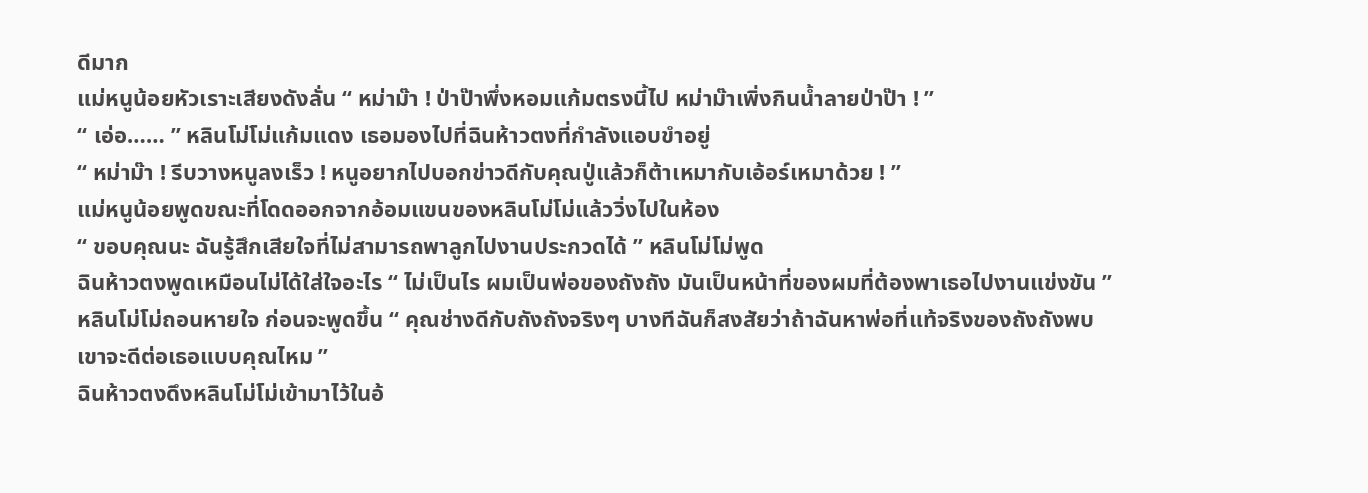ดีมาก
แม่หนูน้อยหัวเราะเสียงดังลั่น “ หม่าม๊า ! ป่าป๊าพึ่งหอมแก้มตรงนี้ไป หม่าม๊าเพิ่งกินน้ำลายป่าป๊า ! ”
“ เอ่อ…… ” หลินโม่โม่แก้มแดง เธอมองไปที่ฉินห้าวตงที่กำลังแอบขำอยู่
“ หม่าม๊า ! รีบวางหนูลงเร็ว ! หนูอยากไปบอกข่าวดีกับคุณปู่แล้วก็ต้าเหมากับเอ้อร์เหมาด้วย ! ”
แม่หนูน้อยพูดขณะที่โดดออกจากอ้อมแขนของหลินโม่โม่แล้ววิ่งไปในห้อง
“ ขอบคุณนะ ฉันรู้สึกเสียใจที่ไม่สามารถพาลูกไปงานประกวดได้ ” หลินโม่โม่พูด
ฉินห้าวตงพูดเหมือนไม่ได้ใส่ใจอะไร “ ไม่เป็นไร ผมเป็นพ่อของถังถัง มันเป็นหน้าที่ของผมที่ต้องพาเธอไปงานแข่งขัน ”
หลินโม่โม่ถอนหายใจ ก่อนจะพูดขึ้น “ คุณช่างดีกับถังถังจริงๆ บางทีฉันก็สงสัยว่าถ้าฉันหาพ่อที่แท้จริงของถังถังพบ เขาจะดีต่อเธอแบบคุณไหม ”
ฉินห้าวตงดึงหลินโม่โม่เข้ามาไว้ในอ้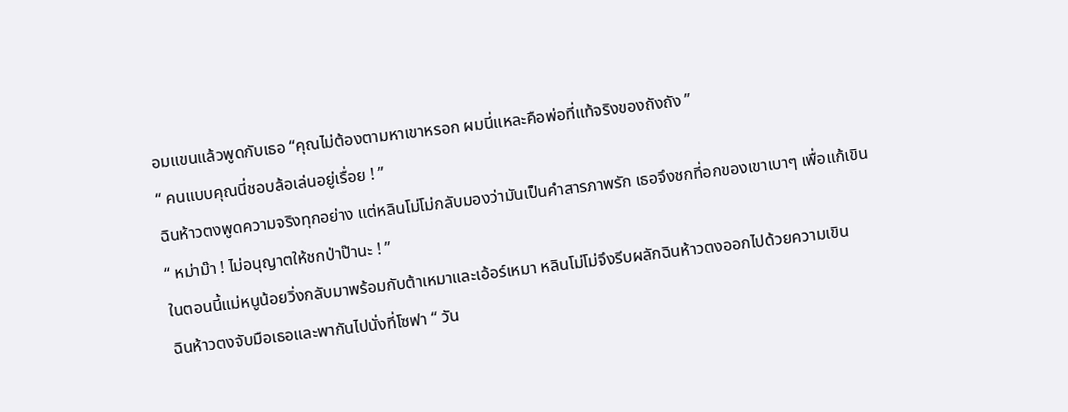อมแขนแล้วพูดกับเธอ “คุณไม่ต้องตามหาเขาหรอก ผมนี่แหละคือพ่อที่แท้จริงของถังถัง ”
“ คนแบบคุณนี่ชอบล้อเล่นอยู่เรื่อย ! ”
ฉินห้าวตงพูดความจริงทุกอย่าง แต่หลินโม่โม่กลับมองว่ามันเป็นคำสารภาพรัก เธอจึงชกที่อกของเขาเบาๆ เพื่อแก้เขิน
“ หม่าม๊า ! ไม่อนุญาตให้ชกป่าป๊านะ ! ”
ในตอนนี้แม่หนูน้อยวิ่งกลับมาพร้อมกับต้าเหมาและเอ้อร์เหมา หลินโม่โม่จึงรีบผลักฉินห้าวตงออกไปด้วยความเขิน
ฉินห้าวตงจับมือเธอและพากันไปนั่งที่โซฟา “ วัน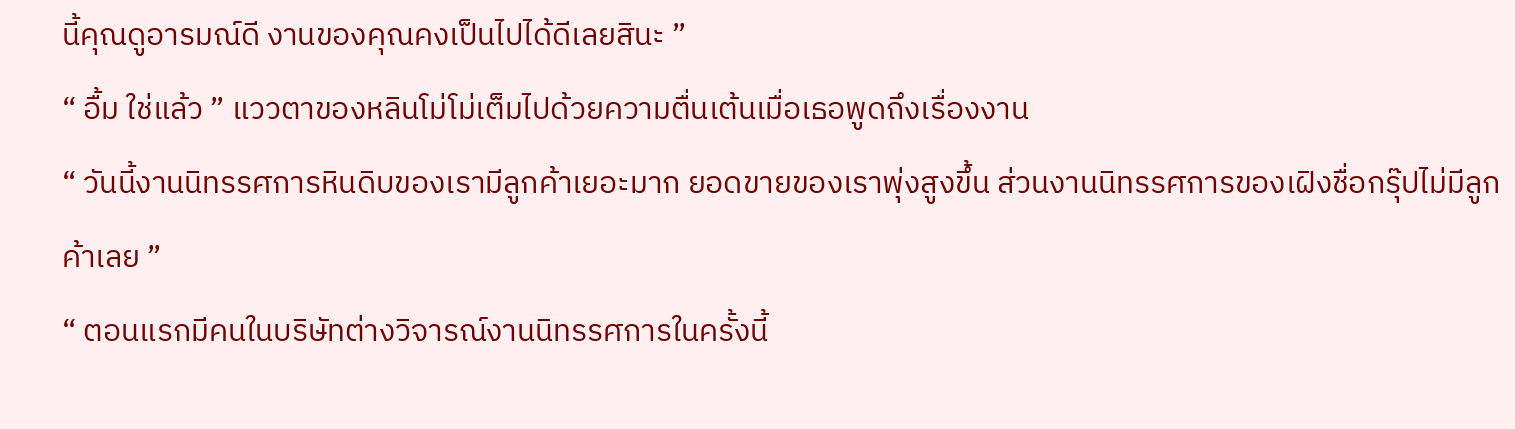นี้คุณดูอารมณ์ดี งานของคุณคงเป็นไปได้ดีเลยสินะ ”
“ อื้ม ใช่แล้ว ” แววตาของหลินโม่โม่เต็มไปด้วยความตื่นเต้นเมื่อเธอพูดถึงเรื่องงาน
“ วันนี้งานนิทรรศการหินดิบของเรามีลูกค้าเยอะมาก ยอดขายของเราพุ่งสูงขึ้น ส่วนงานนิทรรศการของเฝิงชื่อกรุ๊ปไม่มีลูกค้าเลย ”
“ ตอนแรกมีคนในบริษัทต่างวิจารณ์งานนิทรรศการในครั้งนี้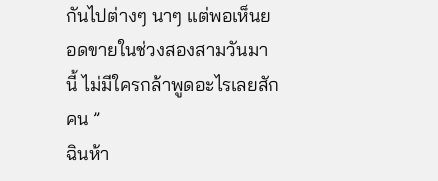กันไปต่างๆ นาๆ แต่พอเห็นยอดขายในช่วงสองสามวันมานี้ ไม่มีใครกล้าพูดอะไรเลยสักคน ”
ฉินห้า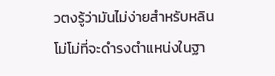วตงรู้ว่ามันไม่ง่ายสำหรับหลินโม่โม่ที่จะดำรงตำแหน่งในฐา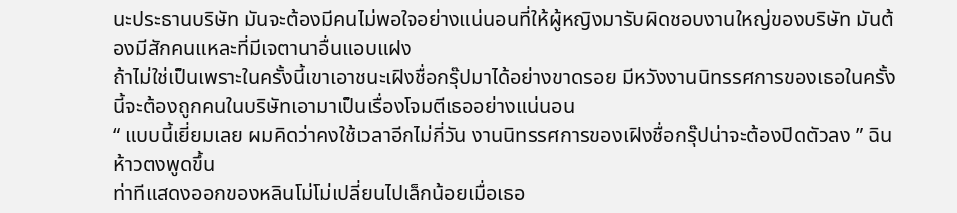นะประธานบริษัท มันจะต้องมีคนไม่พอใจอย่างแน่นอนที่ให้ผู้หญิงมารับผิดชอบงานใหญ่ของบริษัท มันต้องมีสักคนแหละที่มีเจตานาอื่นแอบแฝง
ถ้าไม่ใช่เป็นเพราะในครั้งนี้เขาเอาชนะเฝิงชื่อกรุ๊ปมาได้อย่างขาดรอย มีหวังงานนิทรรศการของเธอในครั้งนี้จะต้องถูกคนในบริษัทเอามาเป็นเรื่องโจมตีเธออย่างแน่นอน
“ แบบนี้เยี่ยมเลย ผมคิดว่าคงใช้เวลาอีกไม่กี่วัน งานนิทรรศการของเฝิงชื่อกรุ๊ปน่าจะต้องปิดตัวลง ” ฉินห้าวตงพูดขึ้น
ท่าทีแสดงออกของหลินโม่โม่เปลี่ยนไปเล็กน้อยเมื่อเธอ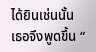ได้ยินเช่นนั้น เธอจึงพูดขึ้น “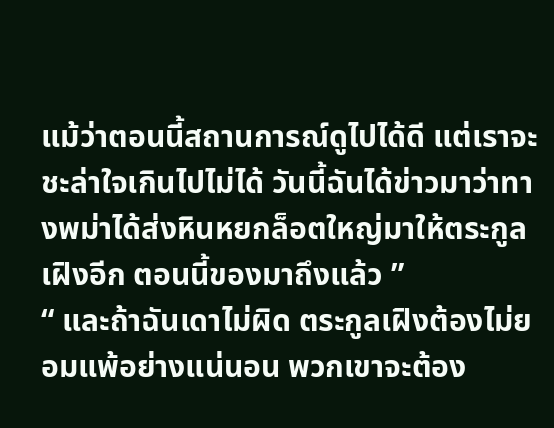แม้ว่าตอนนี้สถานการณ์ดูไปได้ดี แต่เราจะชะล่าใจเกินไปไม่ได้ วันนี้ฉันได้ข่าวมาว่าทางพม่าได้ส่งหินหยกล็อตใหญ่มาให้ตระกูลเฝิงอีก ตอนนี้ของมาถึงแล้ว ”
“ และถ้าฉันเดาไม่ผิด ตระกูลเฝิงต้องไม่ยอมแพ้อย่างแน่นอน พวกเขาจะต้อง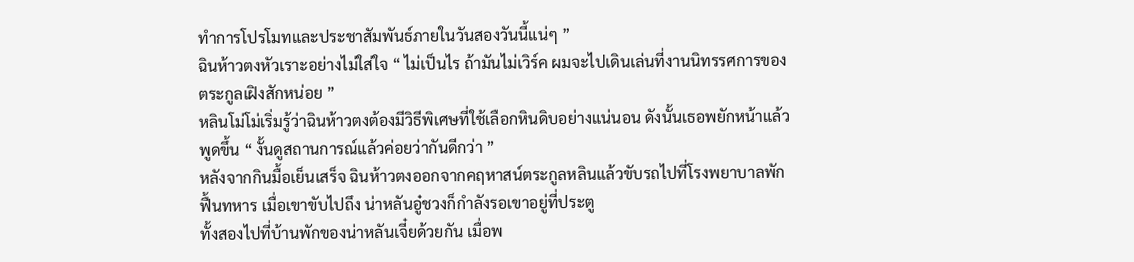ทำการโปรโมทและประชาสัมพันธ์ภายในวันสองวันนี้แน่ๆ ”
ฉินห้าวตงหัวเราะอย่างไม่ใส่ใจ “ ไม่เป็นไร ถ้ามันไม่เวิร์ค ผมจะไปเดินเล่นที่งานนิทรรศการของตระกูลเฝิงสักหน่อย ”
หลินโม่โม่เริ่มรู้ว่าฉินห้าวตงต้องมีวิธีพิเศษที่ใช้เลือกหินดิบอย่างแน่นอน ดังนั้นเธอพยักหน้าแล้วพูดขึ้น “ งั้นดูสถานการณ์แล้วค่อยว่ากันดีกว่า ”
หลังจากกินมื้อเย็นเสร็จ ฉินห้าวตงออกจากคฤหาสน์ตระกูลหลินแล้วขับรถไปที่โรงพยาบาลพักฟื้นทหาร เมื่อเขาขับไปถึง น่าหลันอู๋ชวงก็กำลังรอเขาอยู่ที่ประตู
ทั้งสองไปที่บ้านพักของน่าหลันเจี๋ยด้วยกัน เมื่อพ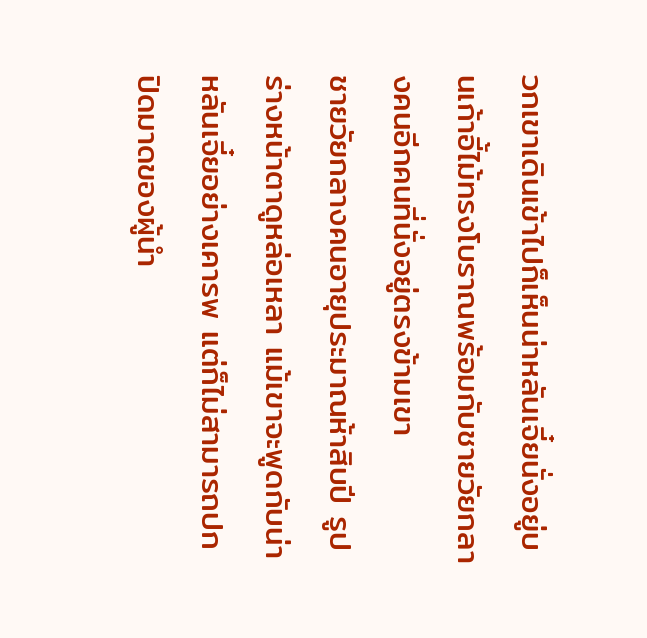วกเขาเดินเข้าไปก็เห็นน่าหลันเจี๋ยนั่งอยู่บนเก้าอี้ไม้ทรงโบราณพร้อมกับชายวัยกลางคนอีกคนที่นั่งอยู่ตรงข้ามเขา
ชายวัยกลางคนอายุประมาณห้าสิบปี รูปร่างหน้าตาดูหล่อเหลา แม้เขาจะพูดกับน่าหลันเจี๋ยอย่างเคารพ แต่ก็ไม่สามารถปกปิดมาดของผู้นำ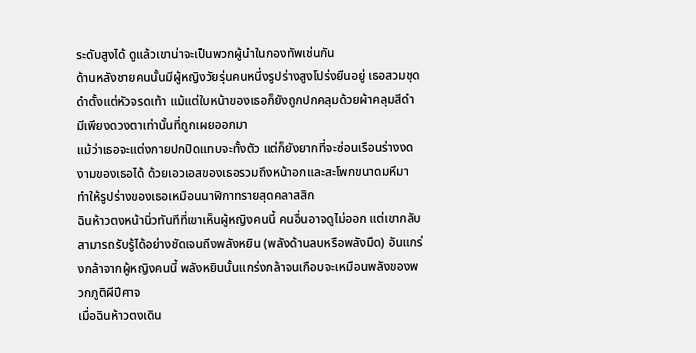ระดับสูงได้ ดูแล้วเขาน่าจะเป็นพวกผู้นำในกองทัพเช่นกัน
ด้านหลังชายคนนั้นมีผู้หญิงวัยรุ่นคนหนึ่งรูปร่างสูงโปร่งยืนอยู่ เธอสวมชุดดำตั้งแต่หัวจรดเท้า แม้แต่ใบหน้าของเธอก็ยังถูกปกคลุมด้วยผ้าคลุมสีดำ มีเพียงดวงตาเท่านั้นที่ถูกเผยออกมา
แม้ว่าเธอจะแต่งกายปกปิดแทบจะทั้งตัว แต่ก็ยังยากที่จะซ่อนเรือนร่างงดงามของเธอได้ ด้วยเอวเอสของเธอรวมถึงหน้าอกและสะโพกขนาดมหึมา ทำให้รูปร่างของเธอเหมือนนาฬิกาทรายสุดคลาสสิก
ฉินห้าวตงหน้านิ่วทันทีที่เขาเห็นผู้หญิงคนนี้ คนอื่นอาจดูไม่ออก แต่เขากลับสามารถรับรู้ได้อย่างชัดเจนถึงพลังหยิน (พลังด้านลบหรือพลังมืด) อันแกร่งกล้าจากผู้หญิงคนนี้ พลังหยินนั้นแกร่งกล้าจนเกือบจะเหมือนพลังของพวกภูติผีปีศาจ
เมื่อฉินห้าวตงเดิน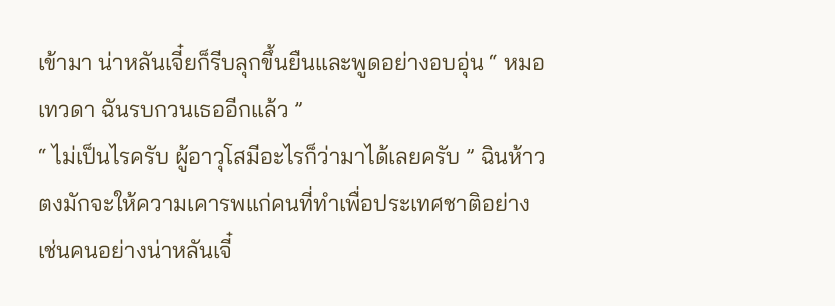เข้ามา น่าหลันเจี๋ยก็รีบลุกขึ้นยืนและพูดอย่างอบอุ่น “ หมอเทวดา ฉันรบกวนเธออีกแล้ว ”
“ ไม่เป็นไรครับ ผู้อาวุโสมีอะไรก็ว่ามาได้เลยครับ ” ฉินห้าวตงมักจะให้ความเคารพแก่คนที่ทำเพื่อประเทศชาติอย่างเช่นคนอย่างน่าหลันเจี๋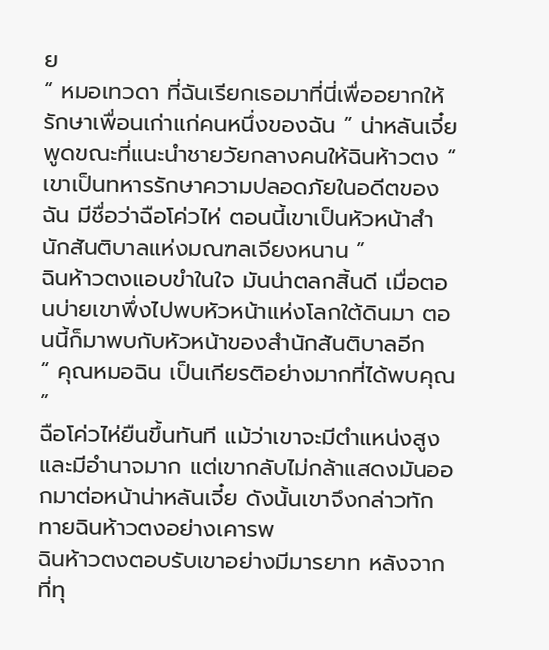ย
“ หมอเทวดา ที่ฉันเรียกเธอมาที่นี่เพื่ออยากให้รักษาเพื่อนเก่าแก่คนหนึ่งของฉัน ” น่าหลันเจี๋ยพูดขณะที่แนะนำชายวัยกลางคนให้ฉินห้าวตง “ เขาเป็นทหารรักษาความปลอดภัยในอดีตของฉัน มีชื่อว่าฉือโค่วไห่ ตอนนี้เขาเป็นหัวหน้าสำนักสันติบาลแห่งมณฑลเจียงหนาน ”
ฉินห้าวตงแอบขำในใจ มันน่าตลกสิ้นดี เมื่อตอนบ่ายเขาพึ่งไปพบหัวหน้าแห่งโลกใต้ดินมา ตอนนี้ก็มาพบกับหัวหน้าของสำนักสันติบาลอีก
“ คุณหมอฉิน เป็นเกียรติอย่างมากที่ได้พบคุณ ”
ฉือโค่วไห่ยืนขึ้นทันที แม้ว่าเขาจะมีตำแหน่งสูงและมีอำนาจมาก แต่เขากลับไม่กล้าแสดงมันออกมาต่อหน้าน่าหลันเจี๋ย ดังนั้นเขาจึงกล่าวทักทายฉินห้าวตงอย่างเคารพ
ฉินห้าวตงตอบรับเขาอย่างมีมารยาท หลังจากที่ทุ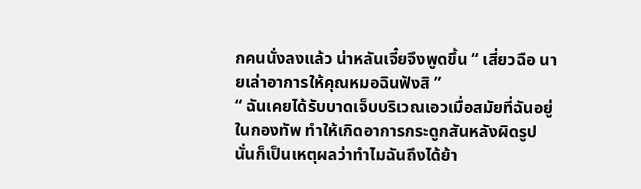กคนนั่งลงแล้ว น่าหลันเจี๋ยจึงพูดขึ้น “ เสี่ยวฉือ นายเล่าอาการให้คุณหมอฉินฟังสิ ”
“ ฉันเคยได้รับบาดเจ็บบริเวณเอวเมื่อสมัยที่ฉันอยู่ในกองทัพ ทำให้เกิดอาการกระดูกสันหลังผิดรูป นั่นก็เป็นเหตุผลว่าทำไมฉันถึงได้ย้า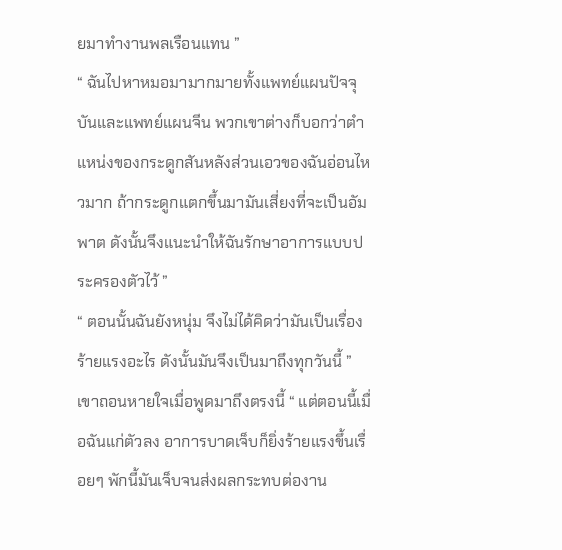ยมาทำงานพลเรือนแทน ”
“ ฉันไปหาหมอมามากมายทั้งแพทย์แผนปัจจุบันและแพทย์แผนจีน พวกเขาต่างก็บอกว่าตำแหน่งของกระดูกสันหลังส่วนเอวของฉันอ่อนไหวมาก ถ้ากระดูกแตกขึ้นมามันเสี่ยงที่จะเป็นอัมพาต ดังนั้นจึงแนะนำให้ฉันรักษาอาการแบบประครองตัวไว้ ”
“ ตอนนั้นฉันยังหนุ่ม จึงไม่ได้คิดว่ามันเป็นเรื่องร้ายแรงอะไร ดังนั้นมันจึงเป็นมาถึงทุกวันนี้ ”
เขาถอนหายใจเมื่อพูดมาถึงตรงนี้ “ แต่ตอนนี้เมื่อฉันแก่ตัวลง อาการบาดเจ็บก็ยิ่งร้ายแรงขึ้นเรื่อยๆ พักนี้มันเจ็บจนส่งผลกระทบต่องาน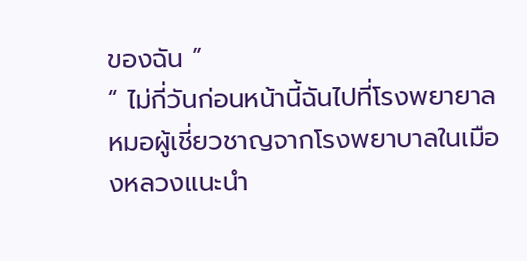ของฉัน ”
“ ไม่กี่วันก่อนหน้านี้ฉันไปที่โรงพยายาล หมอผู้เชี่ยวชาญจากโรงพยาบาลในเมืองหลวงแนะนำ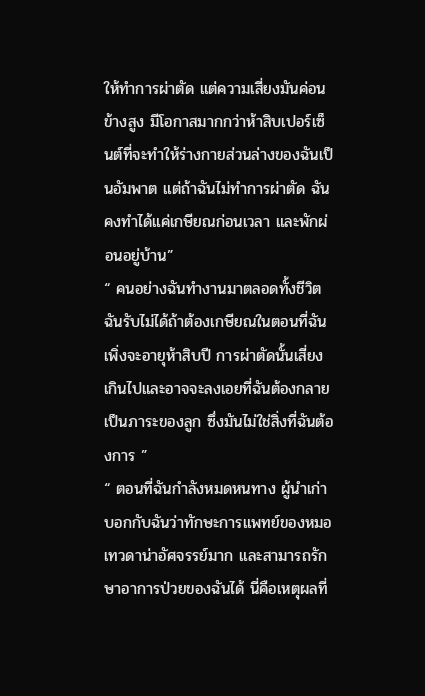ให้ทำการผ่าตัด แต่ความเสี่ยงมันค่อนข้างสูง มีโอกาสมากกว่าห้าสิบเปอร์เซ็นต์ที่จะทำให้ร่างกายส่วนล่างของฉันเป็นอัมพาต แต่ถ้าฉันไม่ทำการผ่าตัด ฉันคงทำได้แค่เกษียณก่อนเวลา และพักผ่อนอยู่บ้าน”
“ คนอย่างฉันทำงานมาตลอดทั้งชีวิต ฉันรับไม่ได้ถ้าต้องเกษียณในตอนที่ฉันเพิ่งจะอายุห้าสิบปี การผ่าตัดนั้นเสี่ยงเกินไปและอาจจะลงเอยที่ฉันต้องกลายเป็นภาระของลูก ซึ่งมันไม่ใช่สิ่งที่ฉันต้องการ ”
“ ตอนที่ฉันกำลังหมดหนทาง ผู้นำเก่าบอกกับฉันว่าทักษะการแพทย์ของหมอเทวดาน่าอัศจรรย์มาก และสามารถรักษาอาการป่วยของฉันได้ นี่คือเหตุผลที่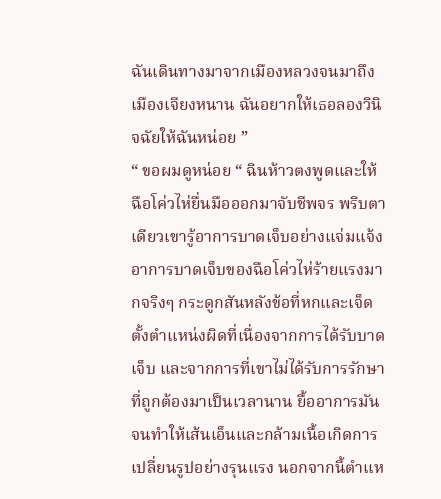ฉันเดินทางมาจากเมืองหลวงจนมาถึงเมืองเจียงหนาน ฉันอยากให้เธอลองวินิจฉัยให้ฉันหน่อย ”
“ ขอผมดูหน่อย “ ฉินห้าวตงพูดและให้ฉือโค่วไห่ยื่นมือออกมาจับชีพจร พริบตาเดียวเขารู้อาการบาดเจ็บอย่างแจ่มแจ้ง
อาการบาดเจ็บของฉือโค่วไห่ร้ายแรงมากจริงๆ กระดูกสันหลังข้อที่หกและเจ็ดตั้งตำแหน่งผิดที่เนื่องจากการได้รับบาดเจ็บ และจากการที่เขาไม่ได้รับการรักษาที่ถูกต้องมาเป็นเวลานาน ยื้ออาการมันจนทำให้เส้นเอ็นและกล้ามเนื้อเกิดการเปลี่ยนรูปอย่างรุนแรง นอกจากนี้ตำแห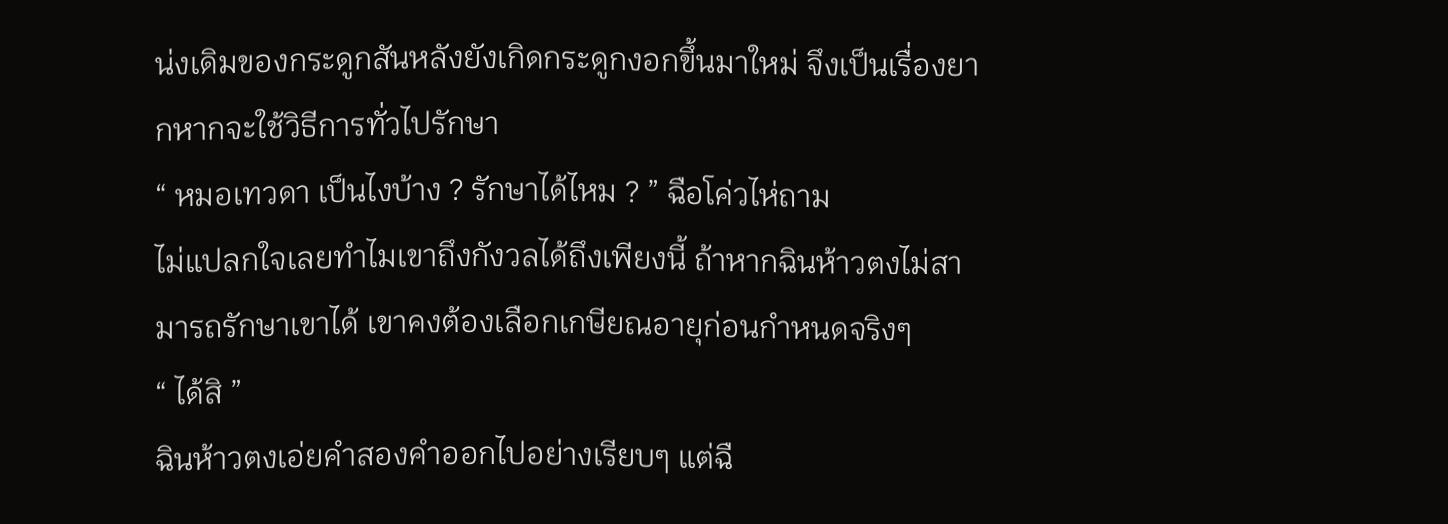น่งเดิมของกระดูกสันหลังยังเกิดกระดูกงอกขึ้นมาใหม่ จึงเป็นเรื่องยากหากจะใช้วิธีการทั่วไปรักษา
“ หมอเทวดา เป็นไงบ้าง ? รักษาได้ไหม ? ” ฉือโค่วไห่ถาม
ไม่แปลกใจเลยทำไมเขาถึงกังวลได้ถึงเพียงนี้ ถ้าหากฉินห้าวตงไม่สามารถรักษาเขาได้ เขาคงต้องเลือกเกษียณอายุก่อนกำหนดจริงๆ
“ ได้สิ ”
ฉินห้าวตงเอ่ยคำสองคำออกไปอย่างเรียบๆ แต่ฉื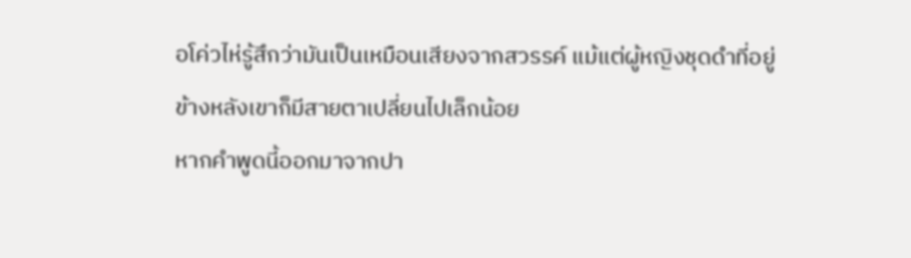อโค่วไห่รู้สึกว่ามันเป็นเหมือนเสียงจากสวรรค์ แม้แต่ผู้หญิงชุดดำที่อยู่ข้างหลังเขาก็มีสายตาเปลี่ยนไปเล็กน้อย
หากคำพูดนี้ออกมาจากปา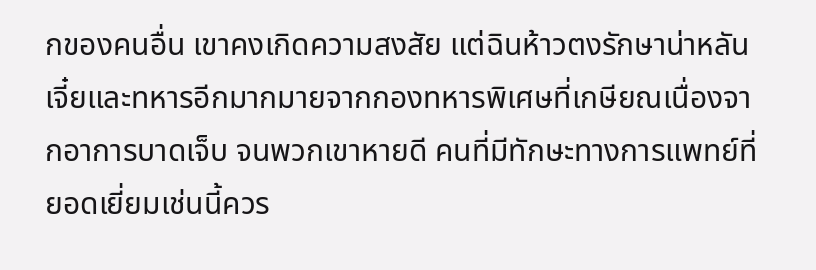กของคนอื่น เขาคงเกิดความสงสัย แต่ฉินห้าวตงรักษาน่าหลันเจี๋ยและทหารอีกมากมายจากกองทหารพิเศษที่เกษียณเนื่องจากอาการบาดเจ็บ จนพวกเขาหายดี คนที่มีทักษะทางการแพทย์ที่ยอดเยี่ยมเช่นนี้ควร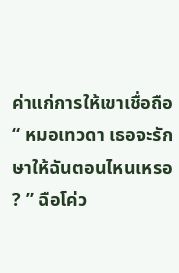ค่าแก่การให้เขาเชื่อถือ
“ หมอเทวดา เธอจะรักษาให้ฉันตอนไหนเหรอ ? ” ฉือโค่ว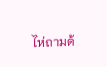ไห่ถามด้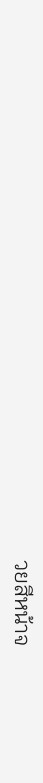วยสีหน้าจ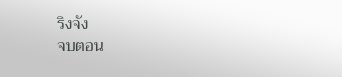ริงจัง
จบตอน